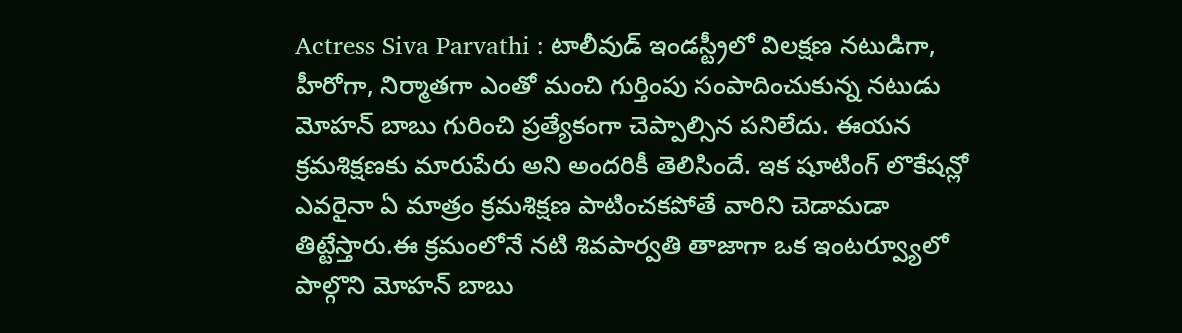Actress Siva Parvathi : టాలీవుడ్ ఇండస్ట్రీలో విలక్షణ నటుడిగా, హీరోగా, నిర్మాతగా ఎంతో మంచి గుర్తింపు సంపాదించుకున్న నటుడు మోహన్ బాబు గురించి ప్రత్యేకంగా చెప్పాల్సిన పనిలేదు. ఈయన క్రమశిక్షణకు మారుపేరు అని అందరికీ తెలిసిందే. ఇక షూటింగ్ లొకేషన్లో ఎవరైనా ఏ మాత్రం క్రమశిక్షణ పాటించకపోతే వారిని చెడామడా తిట్టేస్తారు.ఈ క్రమంలోనే నటి శివపార్వతి తాజాగా ఒక ఇంటర్వ్యూలో పాల్గొని మోహన్ బాబు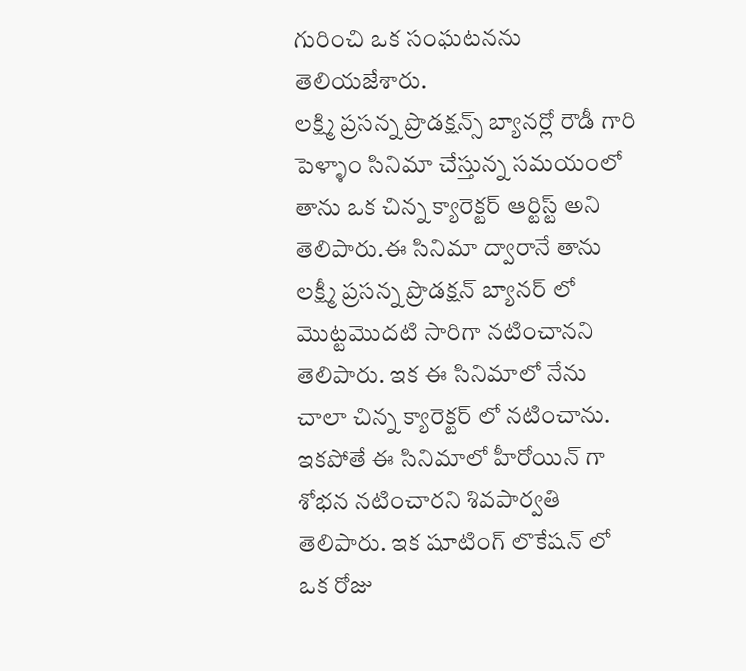గురించి ఒక సంఘటనను తెలియజేశారు.
లక్ష్మి ప్రసన్న ప్రొడక్షన్స్ బ్యానర్లో రౌడీ గారి పెళ్ళాం సినిమా చేస్తున్న సమయంలో తాను ఒక చిన్న క్యారెక్టర్ ఆర్టిస్ట్ అని తెలిపారు.ఈ సినిమా ద్వారానే తాను లక్ష్మీ ప్రసన్న ప్రొడక్షన్ బ్యానర్ లో మొట్టమొదటి సారిగా నటించానని తెలిపారు. ఇక ఈ సినిమాలో నేను చాలా చిన్న క్యారెక్టర్ లో నటించాను. ఇకపోతే ఈ సినిమాలో హీరోయిన్ గా శోభన నటించారని శివపార్వతి తెలిపారు. ఇక షూటింగ్ లొకేషన్ లో ఒక రోజు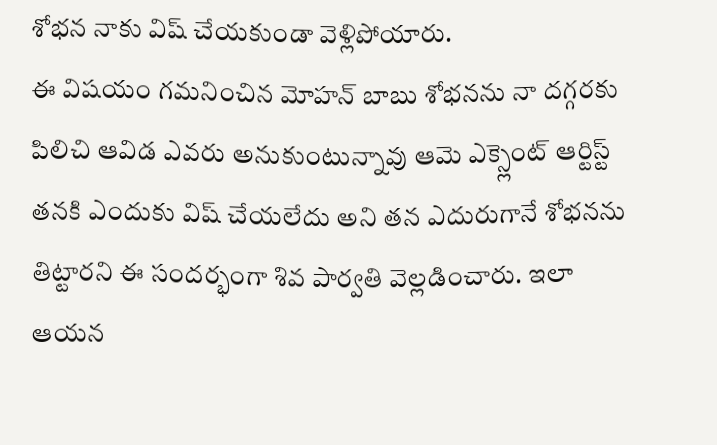శోభన నాకు విష్ చేయకుండా వెళ్లిపోయారు.
ఈ విషయం గమనించిన మోహన్ బాబు శోభనను నా దగ్గరకు పిలిచి ఆవిడ ఎవరు అనుకుంటున్నావు ఆమె ఎక్స్లెంట్ ఆర్టిస్ట్ తనకి ఎందుకు విష్ చేయలేదు అని తన ఎదురుగానే శోభనను తిట్టారని ఈ సందర్భంగా శివ పార్వతి వెల్లడించారు. ఇలా ఆయన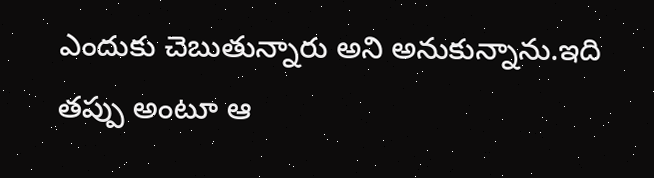ఎందుకు చెబుతున్నారు అని అనుకున్నాను.ఇది తప్పు అంటూ ఆ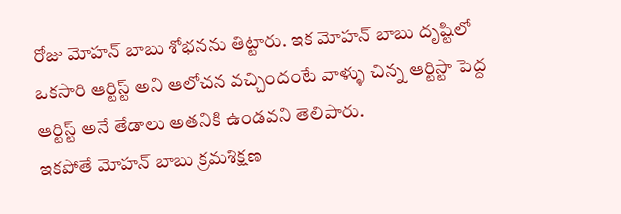రోజు మోహన్ బాబు శోభనను తిట్టారు. ఇక మోహన్ బాబు దృష్టిలో ఒకసారి ఆర్టిస్ట్ అని ఆలోచన వచ్చిందంటే వాళ్ళు చిన్న ఆర్టిస్టా పెద్ద ఆర్టిస్ట్ అనే తేడాలు అతనికి ఉండవని తెలిపారు.
ఇకపోతే మోహన్ బాబు క్రమశిక్షణ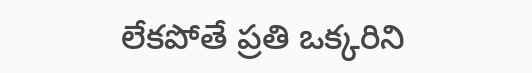లేకపోతే ప్రతి ఒక్కరిని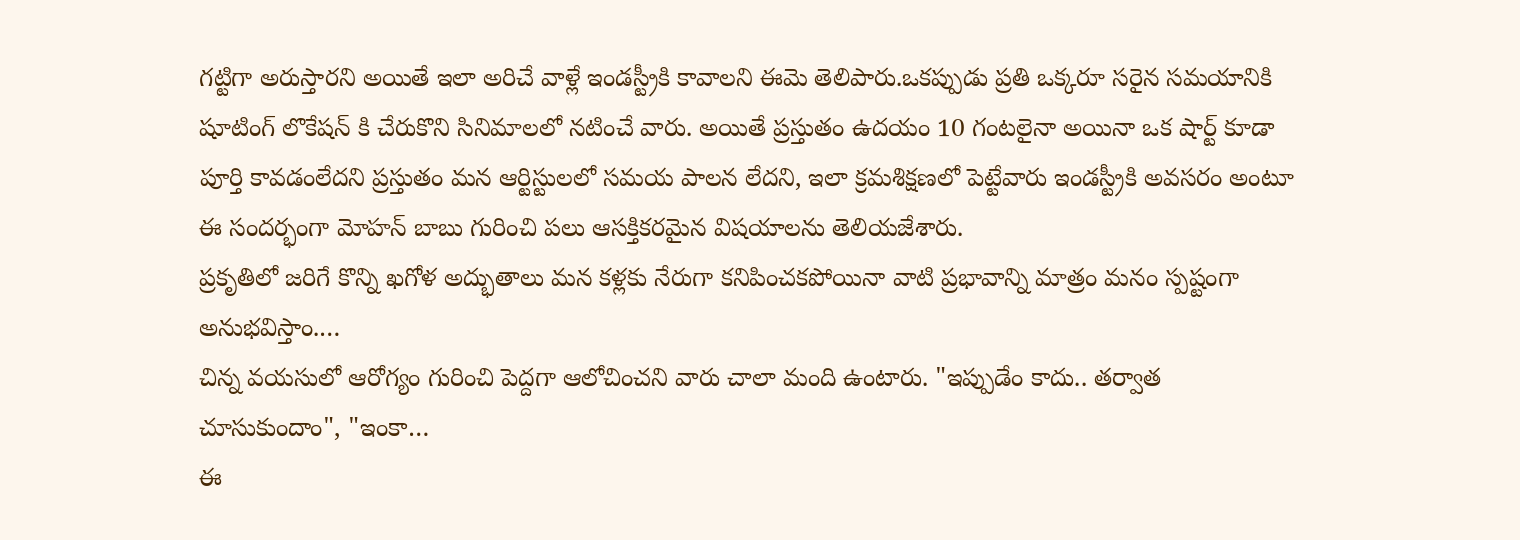గట్టిగా అరుస్తారని అయితే ఇలా అరిచే వాళ్లే ఇండస్ట్రీకి కావాలని ఈమె తెలిపారు.ఒకప్పుడు ప్రతి ఒక్కరూ సరైన సమయానికి షూటింగ్ లొకేషన్ కి చేరుకొని సినిమాలలో నటించే వారు. అయితే ప్రస్తుతం ఉదయం 10 గంటలైనా అయినా ఒక షార్ట్ కూడా పూర్తి కావడంలేదని ప్రస్తుతం మన ఆర్టిస్టులలో సమయ పాలన లేదని, ఇలా క్రమశిక్షణలో పెట్టేవారు ఇండస్ట్రీకి అవసరం అంటూ ఈ సందర్భంగా మోహన్ బాబు గురించి పలు ఆసక్తికరమైన విషయాలను తెలియజేశారు.
ప్రకృతిలో జరిగే కొన్ని ఖగోళ అద్భుతాలు మన కళ్లకు నేరుగా కనిపించకపోయినా వాటి ప్రభావాన్ని మాత్రం మనం స్పష్టంగా అనుభవిస్తాం.…
చిన్న వయసులో ఆరోగ్యం గురించి పెద్దగా ఆలోచించని వారు చాలా మంది ఉంటారు. "ఇప్పుడేం కాదు.. తర్వాత చూసుకుందాం", "ఇంకా…
ఈ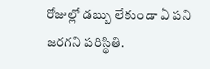రోజుల్లో డబ్బు లేకుండా ఏ పని జరగని పరిస్థితి.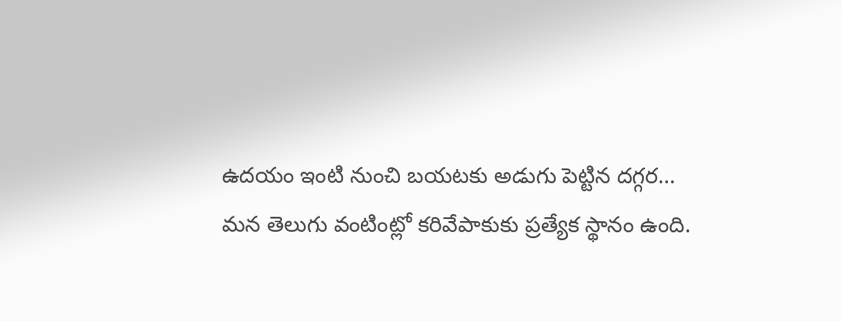ఉదయం ఇంటి నుంచి బయటకు అడుగు పెట్టిన దగ్గర…
మన తెలుగు వంటింట్లో కరివేపాకుకు ప్రత్యేక స్థానం ఉంది.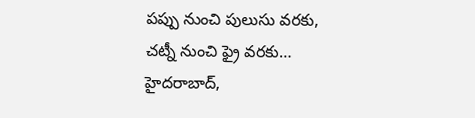పప్పు నుంచి పులుసు వరకు, చట్నీ నుంచి ఫ్రై వరకు…
హైదరాబాద్,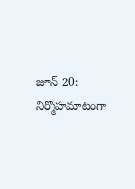జూన్ 20: నిర్మొహమాటంగా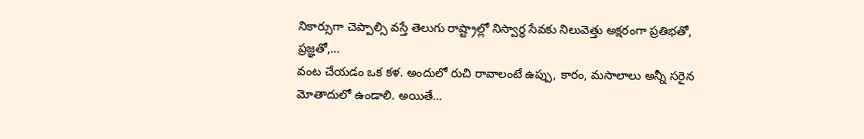నికార్సుగా చెప్పాల్సి వస్తే తెలుగు రాష్ట్రాల్లో నిస్వార్ధ సేవకు నిలువెత్తు అక్షరంగా ప్రతిభతో, ప్రజ్ఞతో,…
వంట చేయడం ఒక కళ. అందులో రుచి రావాలంటే ఉప్పు, కారం, మసాలాలు అన్నీ సరైన మోతాదులో ఉండాలి. అయితే…